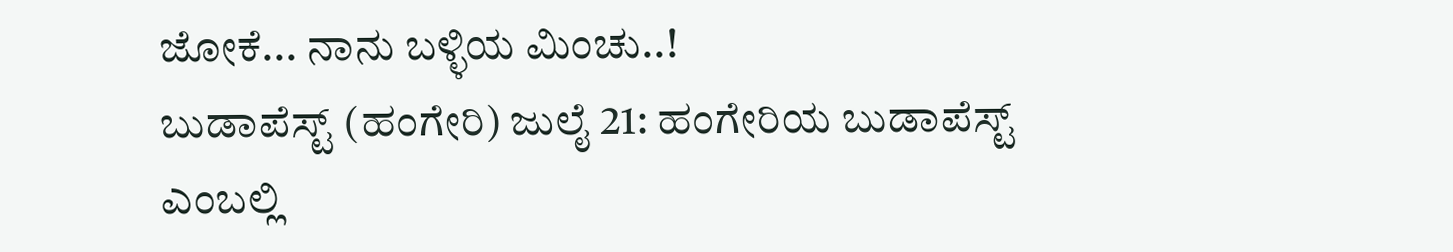ಜೋಕೆ... ನಾನು ಬಳ್ಳಿಯ ಮಿಂಚು..!
ಬುಡಾಪೆಸ್ಟ್ (ಹಂಗೇರಿ) ಜುಲೈ 21: ಹಂಗೇರಿಯ ಬುಡಾಪೆಸ್ಟ್ ಎಂಬಲ್ಲಿ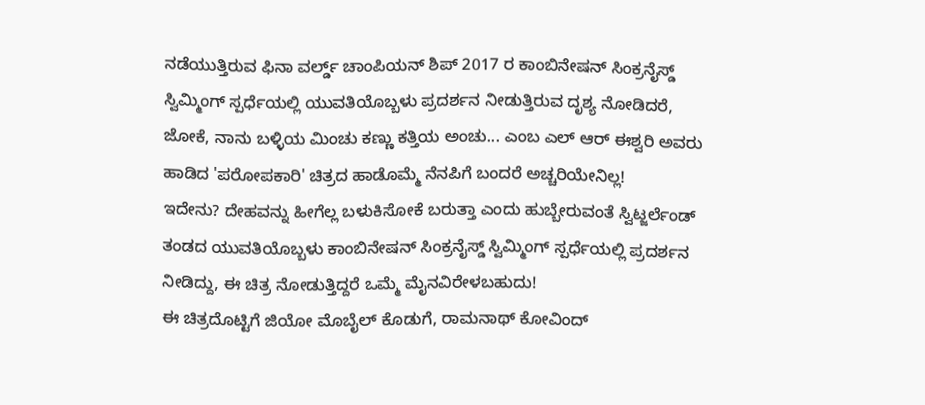ನಡೆಯುತ್ತಿರುವ ಫಿನಾ ವರ್ಲ್ಡ್ ಚಾಂಪಿಯನ್ ಶಿಪ್ 2017 ರ ಕಾಂಬಿನೇಷನ್ ಸಿಂಕ್ರನೈಸ್ಡ್ ಸ್ವಿಮ್ಮಿಂಗ್ ಸ್ಪರ್ಧೆಯಲ್ಲಿ ಯುವತಿಯೊಬ್ಬಳು ಪ್ರದರ್ಶನ ನೀಡುತ್ತಿರುವ ದೃಶ್ಯ ನೋಡಿದರೆ, ಜೋಕೆ, ನಾನು ಬಳ್ಳಿಯ ಮಿಂಚು ಕಣ್ಣು ಕತ್ತಿಯ ಅಂಚು... ಎಂಬ ಎಲ್ ಆರ್ ಈಶ್ವರಿ ಅವರು ಹಾಡಿದ 'ಪರೋಪಕಾರಿ' ಚಿತ್ರದ ಹಾಡೊಮ್ಮೆ ನೆನಪಿಗೆ ಬಂದರೆ ಅಚ್ಚರಿಯೇನಿಲ್ಲ!
ಇದೇನು? ದೇಹವನ್ನು ಹೀಗೆಲ್ಲ ಬಳುಕಿಸೋಕೆ ಬರುತ್ತಾ ಎಂದು ಹುಬ್ಬೇರುವಂತೆ ಸ್ವಿಟ್ಜರ್ಲೆಂಡ್ ತಂಡದ ಯುವತಿಯೊಬ್ಬಳು ಕಾಂಬಿನೇಷನ್ ಸಿಂಕ್ರನೈಸ್ಡ್ ಸ್ವಿಮ್ಮಿಂಗ್ ಸ್ಪರ್ಧೆಯಲ್ಲಿ ಪ್ರದರ್ಶನ ನೀಡಿದ್ದು, ಈ ಚಿತ್ರ ನೋಡುತ್ತಿದ್ದರೆ ಒಮ್ಮೆ ಮೈನವಿರೇಳಬಹುದು!
ಈ ಚಿತ್ರದೊಟ್ಟಿಗೆ ಜಿಯೋ ಮೊಬೈಲ್ ಕೊಡುಗೆ, ರಾಮನಾಥ್ ಕೋವಿಂದ್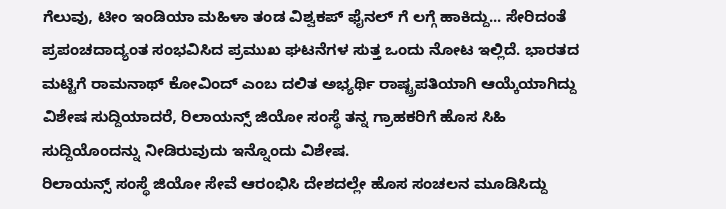ಗೆಲುವು, ಟೀಂ ಇಂಡಿಯಾ ಮಹಿಳಾ ತಂಡ ವಿಶ್ವಕಪ್ ಫೈನಲ್ ಗೆ ಲಗ್ಗೆ ಹಾಕಿದ್ದು... ಸೇರಿದಂತೆ ಪ್ರಪಂಚದಾದ್ಯಂತ ಸಂಭವಿಸಿದ ಪ್ರಮುಖ ಘಟನೆಗಳ ಸುತ್ತ ಒಂದು ನೋಟ ಇಲ್ಲಿದೆ. ಭಾರತದ ಮಟ್ಟಿಗೆ ರಾಮನಾಥ್ ಕೋವಿಂದ್ ಎಂಬ ದಲಿತ ಅಭ್ಯರ್ಥಿ ರಾಷ್ಟ್ರಪತಿಯಾಗಿ ಆಯ್ಕೆಯಾಗಿದ್ದು ವಿಶೇಷ ಸುದ್ದಿಯಾದರೆ, ರಿಲಾಯನ್ಸ್ ಜಿಯೋ ಸಂಸ್ಥೆ ತನ್ನ ಗ್ರಾಹಕರಿಗೆ ಹೊಸ ಸಿಹಿ ಸುದ್ದಿಯೊಂದನ್ನು ನೀಡಿರುವುದು ಇನ್ನೊಂದು ವಿಶೇಷ.
ರಿಲಾಯನ್ಸ್ ಸಂಸ್ಥೆ ಜಿಯೋ ಸೇವೆ ಆರಂಭಿಸಿ ದೇಶದಲ್ಲೇ ಹೊಸ ಸಂಚಲನ ಮೂಡಿಸಿದ್ದು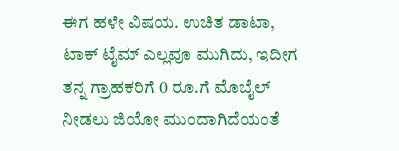ಈಗ ಹಳೇ ವಿಷಯ. ಉಚಿತ ಡಾಟಾ, ಟಾಕ್ ಟೈಮ್ ಎಲ್ಲವೂ ಮುಗಿದು, ಇದೀಗ ತನ್ನ ಗ್ರಾಹಕರಿಗೆ 0 ರೂ.ಗೆ ಮೊಬೈಲ್ ನೀಡಲು ಜಿಯೋ ಮುಂದಾಗಿದೆಯಂತೆ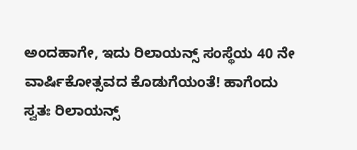ಅಂದಹಾಗೇ, ಇದು ರಿಲಾಯನ್ಸ್ ಸಂಸ್ಥೆಯ 40 ನೇ ವಾರ್ಷಿಕೋತ್ಸವದ ಕೊಡುಗೆಯಂತೆ! ಹಾಗೆಂದು ಸ್ವತಃ ರಿಲಾಯನ್ಸ್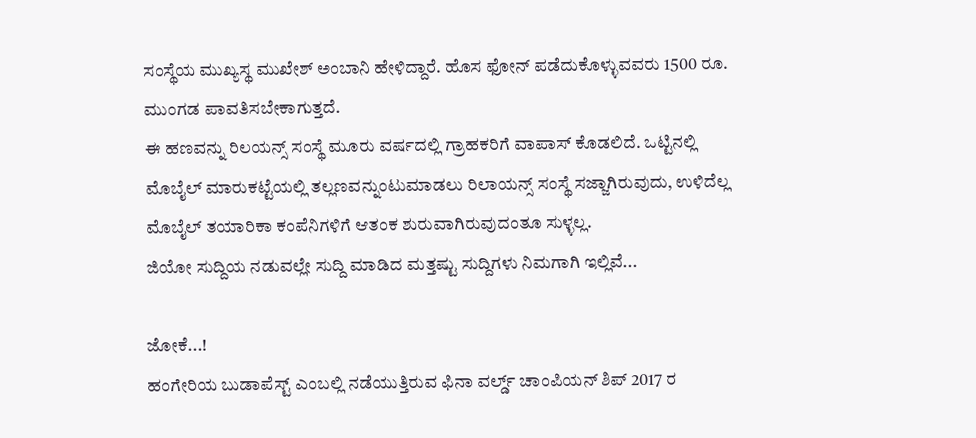ಸಂಸ್ಥೆಯ ಮುಖ್ಯಸ್ಥ ಮುಖೇಶ್ ಅಂಬಾನಿ ಹೇಳಿದ್ದಾರೆ. ಹೊಸ ಫೋನ್ ಪಡೆದುಕೊಳ್ಳುವವರು 1500 ರೂ. ಮುಂಗಡ ಪಾವತಿಸಬೇಕಾಗುತ್ತದೆ.
ಈ ಹಣವನ್ನು ರಿಲಯನ್ಸ್ ಸಂಸ್ಥೆ ಮೂರು ವರ್ಷದಲ್ಲಿ ಗ್ರಾಹಕರಿಗೆ ವಾಪಾಸ್ ಕೊಡಲಿದೆ. ಒಟ್ಟಿನಲ್ಲಿ ಮೊಬೈಲ್ ಮಾರುಕಟ್ಟೆಯಲ್ಲಿ ತಲ್ಲಣವನ್ನುಂಟುಮಾಡಲು ರಿಲಾಯನ್ಸ್ ಸಂಸ್ಥೆ ಸಜ್ಜಾಗಿರುವುದು, ಉಳಿದೆಲ್ಲ ಮೊಬೈಲ್ ತಯಾರಿಕಾ ಕಂಪೆನಿಗಳಿಗೆ ಆತಂಕ ಶುರುವಾಗಿರುವುದಂತೂ ಸುಳ್ಳಲ್ಲ.
ಜಿಯೋ ಸುದ್ದಿಯ ನಡುವಲ್ಲೇ ಸುದ್ದಿ ಮಾಡಿದ ಮತ್ತಷ್ಟು ಸುದ್ದಿಗಳು ನಿಮಗಾಗಿ ಇಲ್ಲಿವೆ...

ಜೋಕೆ...!
ಹಂಗೇರಿಯ ಬುಡಾಪೆಸ್ಟ್ ಎಂಬಲ್ಲಿ ನಡೆಯುತ್ತಿರುವ ಫಿನಾ ವರ್ಲ್ಡ್ ಚಾಂಪಿಯನ್ ಶಿಪ್ 2017 ರ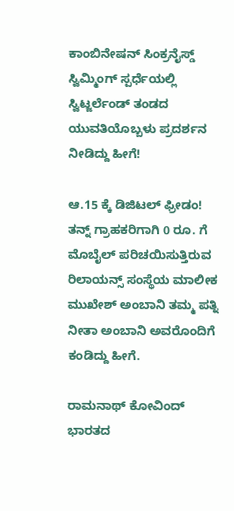ಕಾಂಬಿನೇಷನ್ ಸಿಂಕ್ರನೈಸ್ಡ್ ಸ್ವಿಮ್ಮಿಂಗ್ ಸ್ಪರ್ಧೆಯಲ್ಲಿ ಸ್ವಿಟ್ಜರ್ಲೆಂಡ್ ತಂಡದ ಯುವತಿಯೊಬ್ಬಳು ಪ್ರದರ್ಶನ ನೀಡಿದ್ದು ಹೀಗೆ!

ಆ.15 ಕ್ಕೆ ಡಿಜಿಟಲ್ ಫ್ರೀಡಂ!
ತನ್ನ್ ಗ್ರಾಹಕರಿಗಾಗಿ 0 ರೂ. ಗೆ ಮೊಬೈಲ್ ಪರಿಚಯಿಸುತ್ತಿರುವ ರಿಲಾಯನ್ಸ್ ಸಂಸ್ಥೆಯ ಮಾಲೀಕ ಮುಖೇಶ್ ಅಂಬಾನಿ ತಮ್ಮ ಪತ್ನಿ ನೀತಾ ಅಂಬಾನಿ ಅವರೊಂದಿಗೆ ಕಂಡಿದ್ದು ಹೀಗೆ.

ರಾಮನಾಥ್ ಕೋವಿಂದ್
ಭಾರತದ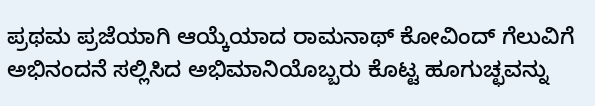ಪ್ರಥಮ ಪ್ರಜೆಯಾಗಿ ಆಯ್ಕೆಯಾದ ರಾಮನಾಥ್ ಕೋವಿಂದ್ ಗೆಲುವಿಗೆ ಅಭಿನಂದನೆ ಸಲ್ಲಿಸಿದ ಅಭಿಮಾನಿಯೊಬ್ಬರು ಕೊಟ್ಟ ಹೂಗುಚ್ಛವನ್ನು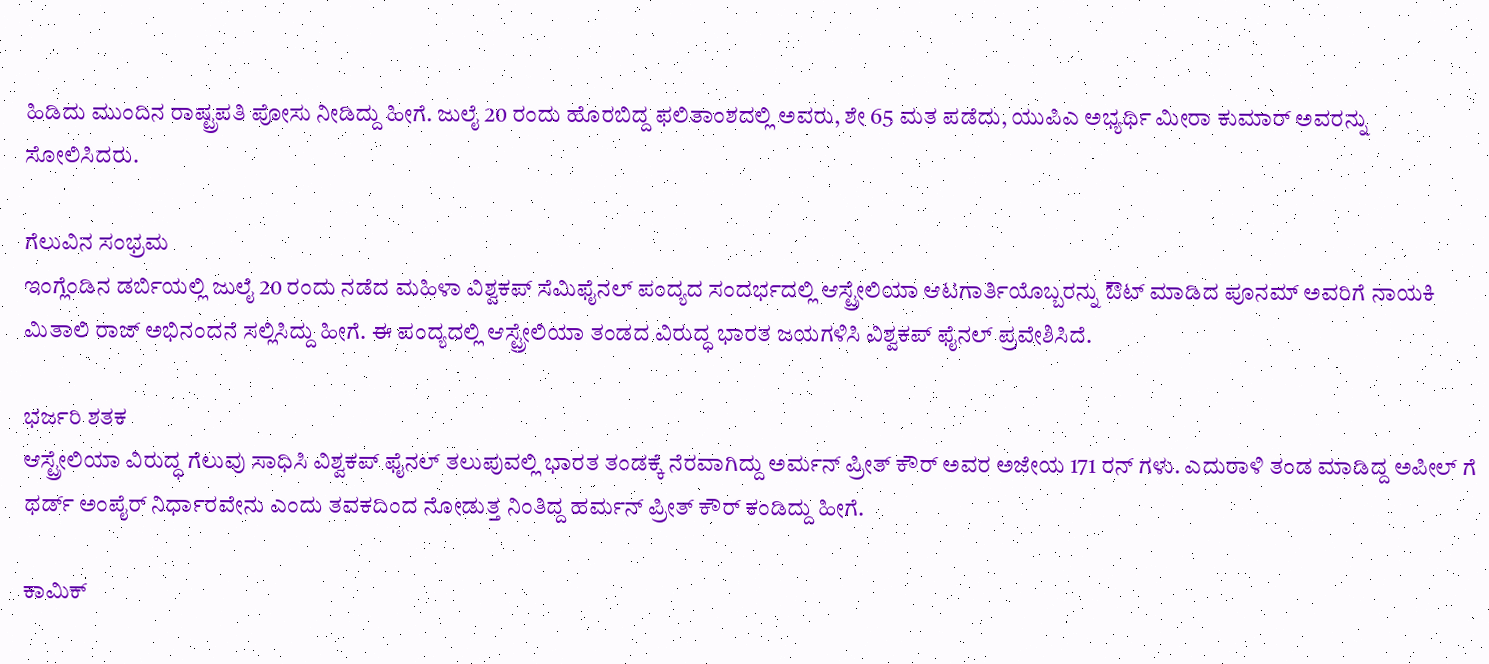ಹಿಡಿದು ಮುಂದಿನ ರಾಷ್ಟ್ರಪತಿ ಪೋಸು ನೀಡಿದ್ದು ಹೀಗೆ. ಜುಲೈ 20 ರಂದು ಹೊರಬಿದ್ದ ಫಲಿತಾಂಶದಲ್ಲಿ ಅವರು, ಶೇ 65 ಮತ ಪಡೆದು, ಯುಪಿಎ ಅಭ್ಯರ್ಥಿ ಮೀರಾ ಕುಮಾರ್ ಅವರನ್ನು ಸೋಲಿಸಿದರು.

ಗೆಲುವಿನ ಸಂಭ್ರಮ
ಇಂಗ್ಲೆಂಡಿನ ಡರ್ಬಿಯಲ್ಲಿ ಜುಲೈ 20 ರಂದು ನಡೆದ ಮಹಿಳಾ ವಿಶ್ವಕಪ್ ಸೆಮಿಫೈನಲ್ ಪಂದ್ಯದ ಸಂದರ್ಭದಲ್ಲಿ ಆಸ್ಟ್ರೇಲಿಯಾ ಆಟಗಾರ್ತಿಯೊಬ್ಬರನ್ನು ಔಟ್ ಮಾಡಿದ ಪೂನಮ್ ಅವರಿಗೆ ನಾಯಕಿ ಮಿತಾಲಿ ರಾಜ್ ಅಭಿನಂದನೆ ಸಲ್ಲಿಸಿದ್ದು ಹೀಗೆ. ಈ ಪಂದ್ಯದಲ್ಲಿ ಆಸ್ಟ್ರೇಲಿಯಾ ತಂಡದ ವಿರುದ್ಧ ಭಾರತ ಜಯಗಳಿಸಿ ವಿಶ್ವಕಪ್ ಫೈನಲ್ ಪ್ರವೇಶಿಸಿದೆ.

ಭರ್ಜರಿ ಶತಕ
ಆಸ್ಟ್ರೇಲಿಯಾ ವಿರುದ್ಧ ಗೆಲುವು ಸಾಧಿಸಿ ವಿಶ್ವಕಪ್ ಫೈನಲ್ ತಲುಪುವಲ್ಲಿ ಭಾರತ ತಂಡಕ್ಕೆ ನೆರವಾಗಿದ್ದು ಅರ್ಮನ್ ಪ್ರೀತ್ ಕೌರ್ ಅವರ ಅಜೇಯ 171 ರನ್ ಗಳು. ಎದುರಾಳಿ ತಂಡ ಮಾಡಿದ್ದ ಅಪೀಲ್ ಗೆ ಥರ್ಡ್ ಅಂಪೈರ್ ನಿರ್ಧಾರವೇನು ಎಂದು ತವಕದಿಂದ ನೋಡುತ್ತ ನಿಂತಿದ್ದ ಹರ್ಮನ್ ಪ್ರೀತ್ ಕೌರ್ ಕಂಡಿದ್ದು ಹೀಗೆ.

ಕಾಮಿಕ್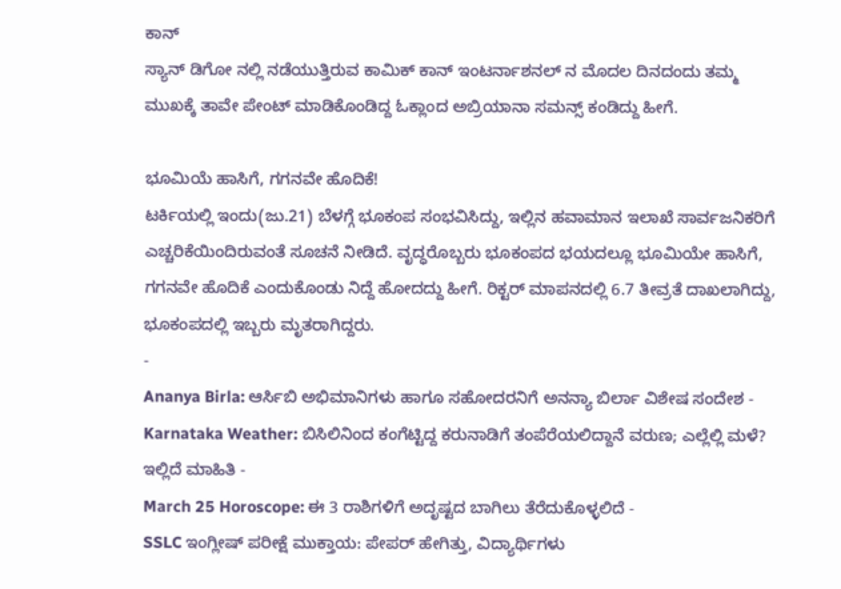ಕಾನ್
ಸ್ಯಾನ್ ಡಿಗೋ ನಲ್ಲಿ ನಡೆಯುತ್ತಿರುವ ಕಾಮಿಕ್ ಕಾನ್ ಇಂಟರ್ನಾಶನಲ್ ನ ಮೊದಲ ದಿನದಂದು ತಮ್ಮ ಮುಖಕ್ಕೆ ತಾವೇ ಪೇಂಟ್ ಮಾಡಿಕೊಂಡಿದ್ದ ಓಕ್ಲಾಂದ ಅಬ್ರಿಯಾನಾ ಸಮನ್ಸ್ ಕಂಡಿದ್ದು ಹೀಗೆ.

ಭೂಮಿಯೆ ಹಾಸಿಗೆ, ಗಗನವೇ ಹೊದಿಕೆ!
ಟರ್ಕಿಯಲ್ಲಿ ಇಂದು(ಜು.21) ಬೆಳಗ್ಗೆ ಭೂಕಂಪ ಸಂಭವಿಸಿದ್ದು, ಇಲ್ಲಿನ ಹವಾಮಾನ ಇಲಾಖೆ ಸಾರ್ವಜನಿಕರಿಗೆ ಎಚ್ಚರಿಕೆಯಿಂದಿರುವಂತೆ ಸೂಚನೆ ನೀಡಿದೆ. ವೃದ್ಧರೊಬ್ಬರು ಭೂಕಂಪದ ಭಯದಲ್ಲೂ ಭೂಮಿಯೇ ಹಾಸಿಗೆ, ಗಗನವೇ ಹೊದಿಕೆ ಎಂದುಕೊಂಡು ನಿದ್ದೆ ಹೋದದ್ದು ಹೀಗೆ. ರಿಕ್ಟರ್ ಮಾಪನದಲ್ಲಿ 6.7 ತೀವ್ರತೆ ದಾಖಲಾಗಿದ್ದು, ಭೂಕಂಪದಲ್ಲಿ ಇಬ್ಬರು ಮೃತರಾಗಿದ್ದರು.
-
Ananya Birla: ಆರ್ಸಿಬಿ ಅಭಿಮಾನಿಗಳು ಹಾಗೂ ಸಹೋದರನಿಗೆ ಅನನ್ಯಾ ಬಿರ್ಲಾ ವಿಶೇಷ ಸಂದೇಶ -
Karnataka Weather: ಬಿಸಿಲಿನಿಂದ ಕಂಗೆಟ್ಟಿದ್ದ ಕರುನಾಡಿಗೆ ತಂಪೆರೆಯಲಿದ್ದಾನೆ ವರುಣ; ಎಲ್ಲೆಲ್ಲಿ ಮಳೆ? ಇಲ್ಲಿದೆ ಮಾಹಿತಿ -
March 25 Horoscope: ಈ 3 ರಾಶಿಗಳಿಗೆ ಅದೃಷ್ಟದ ಬಾಗಿಲು ತೆರೆದುಕೊಳ್ಳಲಿದೆ -
SSLC ಇಂಗ್ಲೀಷ್ ಪರೀಕ್ಷೆ ಮುಕ್ತಾಯ: ಪೇಪರ್ ಹೇಗಿತ್ತು, ವಿದ್ಯಾರ್ಥಿಗಳು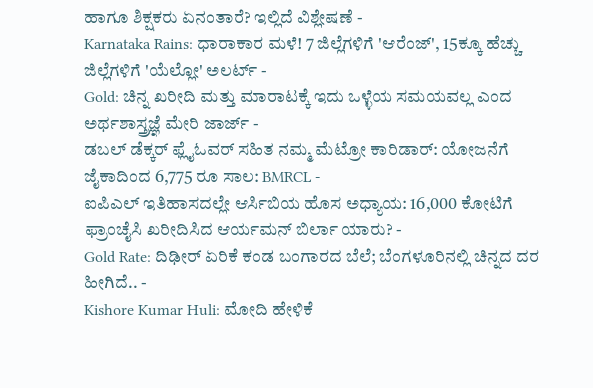ಹಾಗೂ ಶಿಕ್ಷಕರು ಏನಂತಾರೆ? ಇಲ್ಲಿದೆ ವಿಶ್ಲೇಷಣೆ -
Karnataka Rains: ಧಾರಾಕಾರ ಮಳೆ! 7 ಜಿಲ್ಲೆಗಳಿಗೆ 'ಆರೆಂಜ್', 15ಕ್ಕೂ ಹೆಚ್ಚು ಜಿಲ್ಲೆಗಳಿಗೆ 'ಯೆಲ್ಲೋ' ಅಲರ್ಟ್ -
Gold: ಚಿನ್ನ ಖರೀದಿ ಮತ್ತು ಮಾರಾಟಕ್ಕೆ ಇದು ಒಳ್ಳೆಯ ಸಮಯವಲ್ಲ ಎಂದ ಅರ್ಥಶಾಸ್ತ್ರಜ್ಞೆ ಮೇರಿ ಜಾರ್ಜ್ -
ಡಬಲ್ ಡೆಕ್ಕರ್ ಫ್ಲೈಓವರ್ ಸಹಿತ ನಮ್ಮ ಮೆಟ್ರೋ ಕಾರಿಡಾರ್: ಯೋಜನೆಗೆ ಜೈಕಾದಿಂದ 6,775 ರೂ ಸಾಲ: BMRCL -
ಐಪಿಎಲ್ ಇತಿಹಾಸದಲ್ಲೇ ಆರ್ಸಿಬಿಯ ಹೊಸ ಅಧ್ಯಾಯ: 16,000 ಕೋಟಿಗೆ ಫ್ರಾಂಚೈಸಿ ಖರೀದಿಸಿದ ಆರ್ಯಮನ್ ಬಿರ್ಲಾ ಯಾರು? -
Gold Rate: ದಿಢೀರ್ ಏರಿಕೆ ಕಂಡ ಬಂಗಾರದ ಬೆಲೆ; ಬೆಂಗಳೂರಿನಲ್ಲಿ ಚಿನ್ನದ ದರ ಹೀಗಿದೆ.. -
Kishore Kumar Huli: ಮೋದಿ ಹೇಳಿಕೆ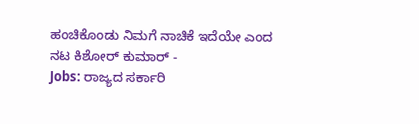ಹಂಚಿಕೊಂಡು ನಿಮಗೆ ನಾಚಿಕೆ ಇದೆಯೇ ಎಂದ ನಟ ಕಿಶೋರ್ ಕುಮಾರ್ -
Jobs: ರಾಜ್ಯದ ಸರ್ಕಾರಿ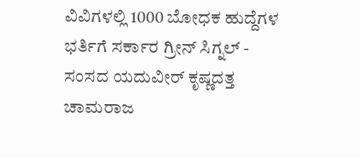ವಿವಿಗಳಲ್ಲಿ 1000 ಬೋಧಕ ಹುದ್ದೆಗಳ ಭರ್ತಿಗೆ ಸರ್ಕಾರ ಗ್ರೀನ್ ಸಿಗ್ನಲ್ -
ಸಂಸದ ಯದುವೀರ್ ಕೃಷ್ಣದತ್ತ ಚಾಮರಾಜ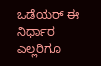ಒಡೆಯರ್ ಈ ನಿರ್ಧಾರ ಎಲ್ಲರಿಗೂ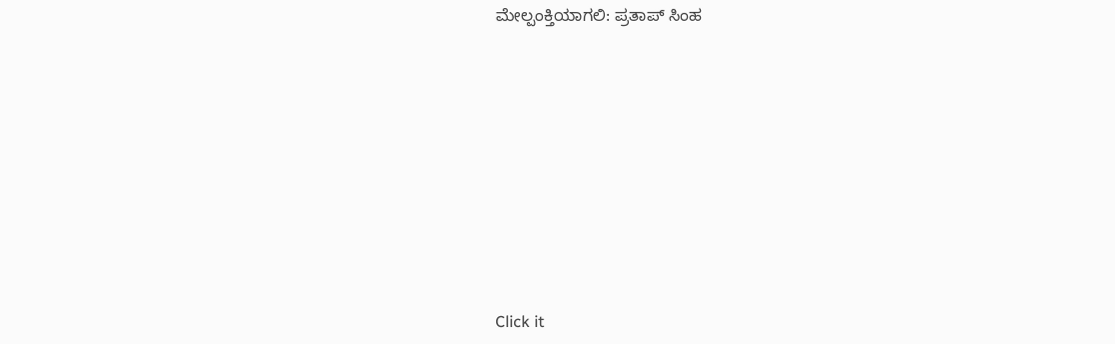ಮೇಲ್ಪಂಕ್ತಿಯಾಗಲಿ: ಪ್ರತಾಪ್ ಸಿಂಹ












Click it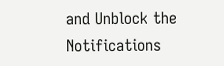and Unblock the Notifications